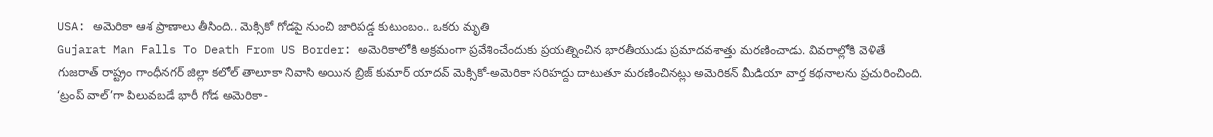USA: అమెరికా ఆశ ప్రాణాలు తీసింది.. మెక్సికో గోడపై నుంచి జారిపడ్డ కుటుంబం.. ఒకరు మృతి
Gujarat Man Falls To Death From US Border: అమెరికాలోకి అక్రమంగా ప్రవేశించేందుకు ప్రయత్నించిన భారతీయుడు ప్రమాదవశాత్తు మరణించాడు. వివరాల్లోకి వెళితే గుజరాత్ రాష్ట్రం గాంధీనగర్ జిల్లా కలోల్ తాలూకా నివాసి అయిన బ్రిజ్ కుమార్ యాదవ్ మెక్సికో-అమెరికా సరిహద్దు దాటుతూ మరణించినట్లు అమెరికన్ మీడియా వార్త కథనాలను ప్రచురించింది. ‘ట్రంప్ వాల్’గా పిలువబడే భారీ గోడ అమెరికా-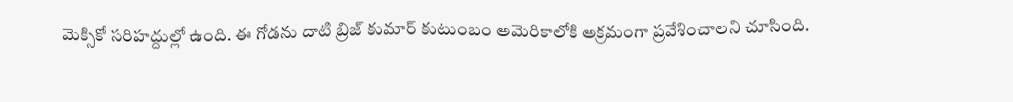మెక్సికో సరిహద్దుల్లో ఉంది. ఈ గోడను దాటి బ్రిజ్ కుమార్ కుటుంబం అమెరికాలోకి అక్రమంగా ప్రవేశించాలని చూసింది.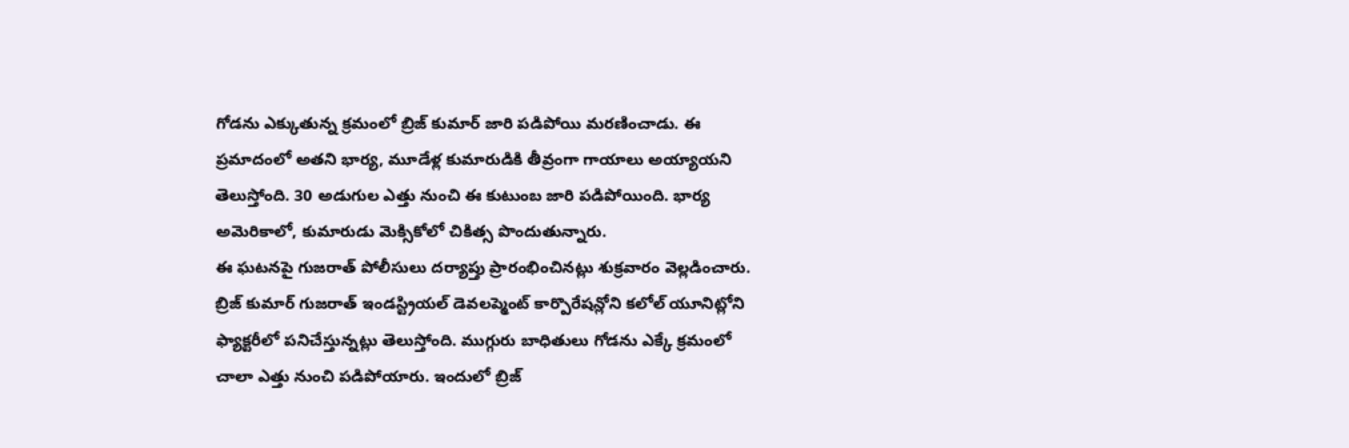గోడను ఎక్కుతున్న క్రమంలో బ్రిజ్ కుమార్ జారి పడిపోయి మరణించాడు. ఈ ప్రమాదంలో అతని భార్య, మూడేళ్ల కుమారుడికి తీవ్రంగా గాయాలు అయ్యాయని తెలుస్తోంది. 30 అడుగుల ఎత్తు నుంచి ఈ కుటుంబ జారి పడిపోయింది. భార్య అమెరికాలో, కుమారుడు మెక్సికోలో చికిత్స పొందుతున్నారు.
ఈ ఘటనపై గుజరాత్ పోలీసులు దర్యాప్తు ప్రారంభించినట్లు శుక్రవారం వెల్లడించారు. బ్రిజ్ కుమార్ గుజరాత్ ఇండస్ట్రియల్ డెవలప్మెంట్ కార్పొరేషన్లోని కలోల్ యూనిట్లోని ఫ్యాక్టరీలో పనిచేస్తున్నట్లు తెలుస్తోంది. ముగ్గురు బాధితులు గోడను ఎక్కే క్రమంలో చాలా ఎత్తు నుంచి పడిపోయారు. ఇందులో బ్రిజ్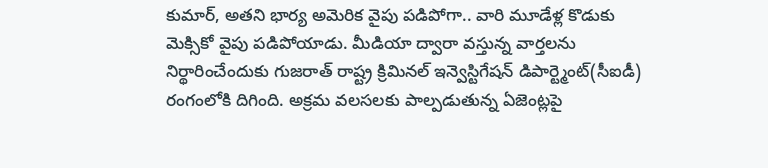కుమార్, అతని భార్య అమెరిక వైపు పడిపోగా.. వారి మూడేళ్ల కొడుకు మెక్సికో వైపు పడిపోయాడు. మీడియా ద్వారా వస్తున్న వార్తలను నిర్థారించేందుకు గుజరాత్ రాష్ట్ర క్రిమినల్ ఇన్వెస్టిగేషన్ డిపార్ట్మెంట్(సీఐడీ) రంగంలోకి దిగింది. అక్రమ వలసలకు పాల్పడుతున్న ఏజెంట్లపై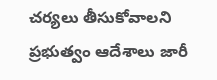చర్యలు తీసుకోవాలని ప్రభుత్వం ఆదేశాలు జారీ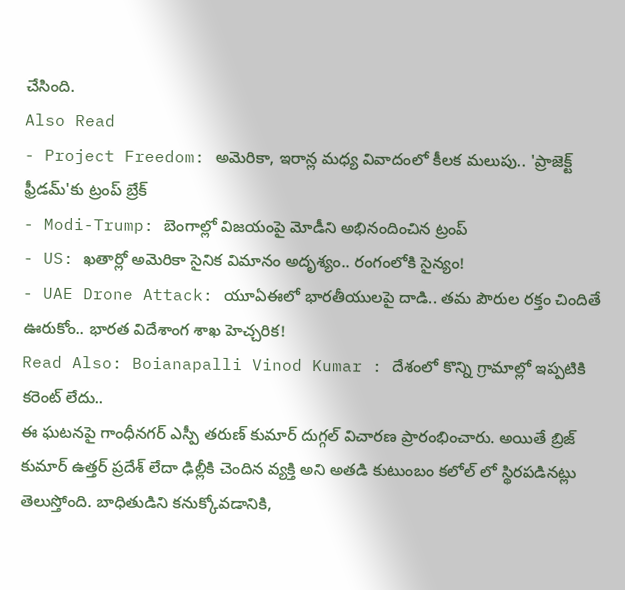చేసింది.
Also Read
- Project Freedom: అమెరికా, ఇరాన్ల మధ్య వివాదంలో కీలక మలుపు.. 'ప్రాజెక్ట్ ఫ్రీడమ్'కు ట్రంప్ బ్రేక్
- Modi-Trump: బెంగాల్లో విజయంపై మోడీని అభినందించిన ట్రంప్
- US: ఖతార్లో అమెరికా సైనిక విమానం అదృశ్యం.. రంగంలోకి సైన్యం!
- UAE Drone Attack: యూఏఈలో భారతీయులపై దాడి.. తమ పౌరుల రక్తం చిందితే ఊరుకోం.. భారత విదేశాంగ శాఖ హెచ్చరిక!
Read Also: Boianapalli Vinod Kumar : దేశంలో కొన్ని గ్రామాల్లో ఇప్పటికి కరెంట్ లేదు..
ఈ ఘటనపై గాంధీనగర్ ఎస్పీ తరుణ్ కుమార్ దుగ్గల్ విచారణ ప్రారంభించారు. అయితే బ్రిజ్ కుమార్ ఉత్తర్ ప్రదేశ్ లేదా ఢిల్లీకి చెందిన వ్యక్తి అని అతడి కుటుంబం కలోల్ లో స్థిరపడినట్లు తెలుస్తోంది. బాధితుడిని కనుక్కోవడానికి,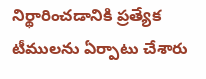నిర్థారించడానికి ప్రత్యేక టీములను ఏర్పాటు చేశారు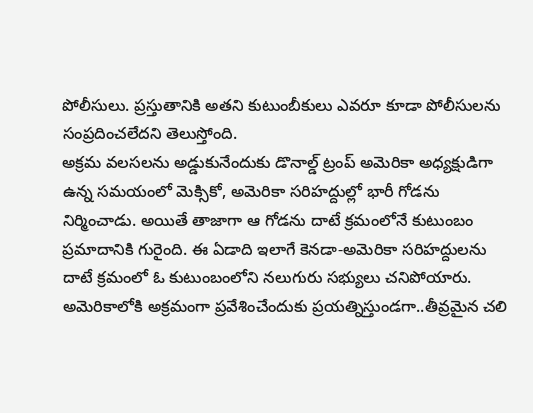పోలీసులు. ప్రస్తుతానికి అతని కుటుంబీకులు ఎవరూ కూడా పోలీసులను సంప్రదించలేదని తెలుస్తోంది.
అక్రమ వలసలను అడ్డుకునేందుకు డొనాల్డ్ ట్రంప్ అమెరికా అధ్యక్షుడిగా ఉన్న సమయంలో మెక్సికో, అమెరికా సరిహద్దుల్లో భారీ గోడను నిర్మించాడు. అయితే తాజాగా ఆ గోడను దాటే క్రమంలోనే కుటుంబం ప్రమాదానికి గురైంది. ఈ ఏడాది ఇలాగే కెనడా-అమెరికా సరిహద్దులను దాటే క్రమంలో ఓ కుటుంబంలోని నలుగురు సభ్యులు చనిపోయారు. అమెరికాలోకి అక్రమంగా ప్రవేశించేందుకు ప్రయత్నిస్తుండగా..తీవ్రమైన చలి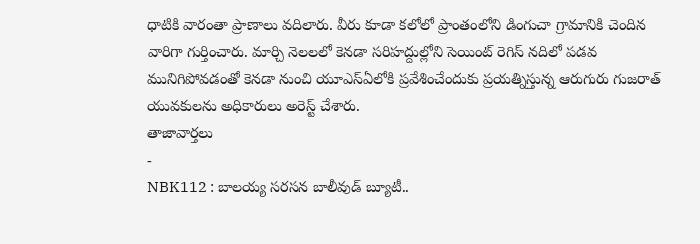ధాటికి వారంతా ప్రాణాలు వదిలారు. వీరు కూడా కలోలో ప్రాంతంలోని డింగుచా గ్రామానికి చెందిన వారిగా గుర్తించారు. మార్చి నెలలలో కెనడా సరిహద్దుల్లోని సెయింట్ రెగిస్ నదిలో పడవ మునిగిపోవడంతో కెనడా నుంచి యూఎస్ఏలోకి ప్రవేశించేందుకు ప్రయత్నిస్తున్న ఆరుగురు గుజరాత్ యువకులను అధికారులు అరెస్ట్ చేశారు.
తాజావార్తలు
-
NBK112 : బాలయ్య సరసన బాలీవుడ్ బ్యూటీ..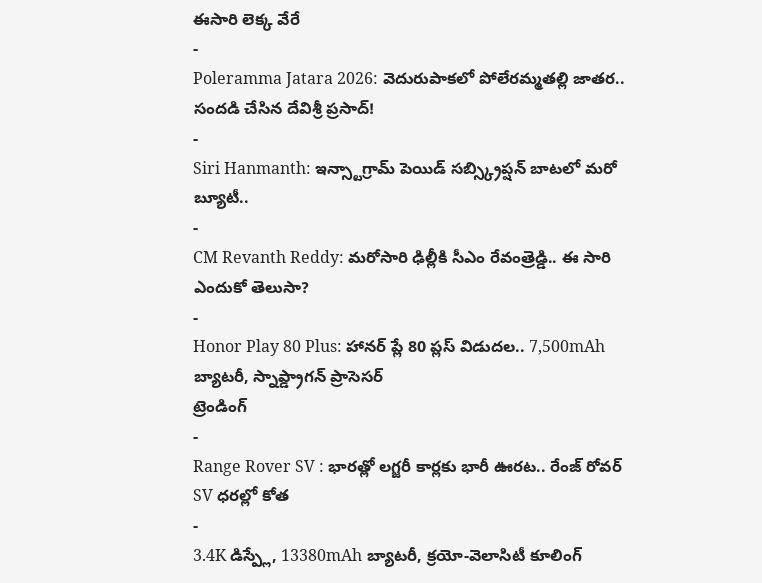ఈసారి లెక్క వేరే
-
Poleramma Jatara 2026: వెదురుపాకలో పోలేరమ్మతల్లి జాతర.. సందడి చేసిన దేవిశ్రీ ప్రసాద్!
-
Siri Hanmanth: ఇన్స్టాగ్రామ్ పెయిడ్ సబ్స్క్రిప్షన్ బాటలో మరో బ్యూటీ..
-
CM Revanth Reddy: మరోసారి ఢిల్లీకి సీఎం రేవంత్రెడ్డి.. ఈ సారి ఎందుకో తెలుసా?
-
Honor Play 80 Plus: హానర్ ప్లే 80 ప్లస్ విడుదల.. 7,500mAh బ్యాటరీ, స్నాప్డ్రాగన్ ప్రాసెసర్
ట్రెండింగ్
-
Range Rover SV : భారత్లో లగ్జరీ కార్లకు భారీ ఊరట.. రేంజ్ రోవర్ SV ధరల్లో కోత
-
3.4K డిస్ప్లే, 13380mAh బ్యాటరీ, క్రయో-వెలాసిటీ కూలింగ్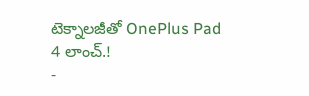టెక్నాలజీతో OnePlus Pad 4 లాంచ్.!
-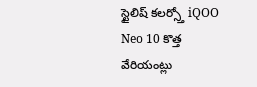స్టైలిష్ కలర్స్తో iQOO Neo 10 కొత్త వేరియంట్లు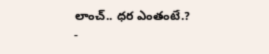లాంచ్.. ధర ఎంతంటే.?
-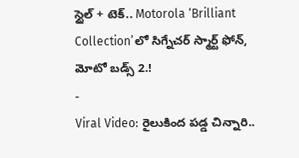స్టైల్ + టెక్.. Motorola ‘Brilliant Collection’లో సిగ్నేచర్ స్మార్ట్ ఫోన్, మోటో బడ్స్ 2.!
-
Viral Video: రైలుకింద పడ్డ చిన్నారి..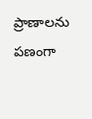ప్రాణాలను పణంగా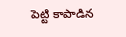పెట్టి కాపాడిన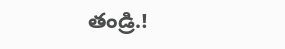తండ్రి.!